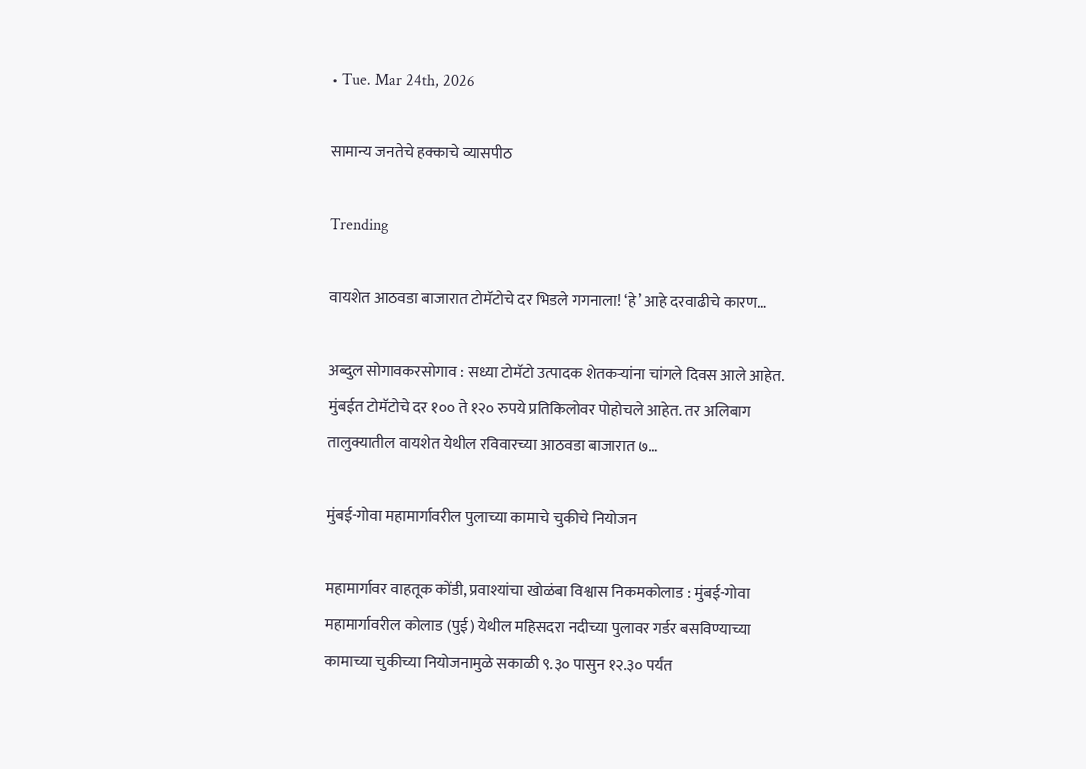• Tue. Mar 24th, 2026

सामान्य जनतेचे हक्काचे व्यासपीठ

Trending

वायशेत आठवडा बाजारात टोमॅटोचे दर भिडले गगनाला! ‘हे’ आहे दरवाढीचे कारण…

अब्दुल सोगावकरसोगाव : सध्या टोमॅटो उत्पादक शेतकऱ्यांना चांगले दिवस आले आहेत. मुंबईत टोमॅटोचे दर १०० ते १२० रुपये प्रतिकिलोवर पोहोचले आहेत. तर अलिबाग तालुक्यातील वायशेत येथील रविवारच्या आठवडा बाजारात ७…

मुंबई-गोवा महामार्गावरील पुलाच्या कामाचे चुकीचे नियोजन

महामार्गावर वाहतूक कोंडी, प्रवाश्यांचा खोळंबा विश्वास निकमकोलाड : मुंबई-गोवा महामार्गावरील कोलाड (पुई) येथील महिसदरा नदीच्या पुलावर गर्डर बसविण्याच्या कामाच्या चुकीच्या नियोजनामुळे सकाळी ९.३० पासुन १२.३० पर्यंत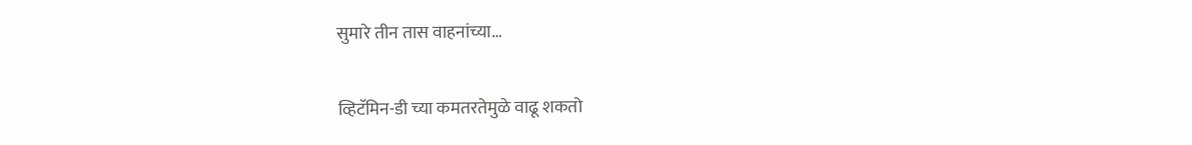सुमारे तीन तास वाहनांच्या…

व्हिटॅमिन-डी च्या कमतरतेमुळे वाढू शकतो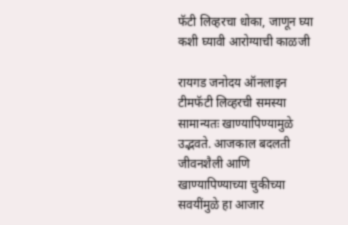फॅटी लिव्हरचा धोका, जाणून घ्या कशी घ्यावी आरोग्याची काळजी

रायगड जनोदय ऑनलाइन टीमफॅटी लिव्हरची समस्या सामान्यतः खाण्यापिण्यामुळे उद्भवते. आजकाल बदलती जीवनशैली आणि खाण्यापिण्याच्या चुकीच्या सवयींमुळे हा आजार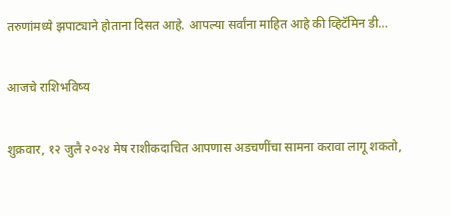तरुणांमध्ये झपाट्याने होताना दिसत आहे. आपल्या सर्वांना माहित आहे की व्हिटॅमिन डी…

आजचे राशिभविष्य

शुक्रवार, १२ जुलै २०२४ मेष राशीकदाचित आपणास अडचणींचा सामना करावा लागू शकतो,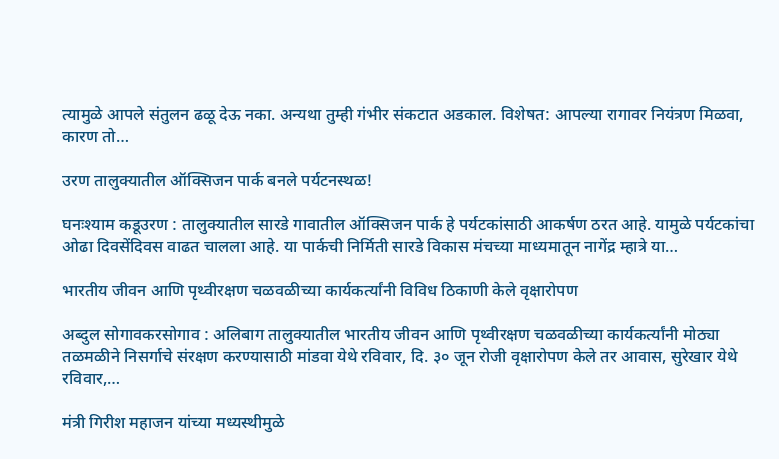त्यामुळे आपले संतुलन ढळू देऊ नका. अन्यथा तुम्ही गंभीर संकटात अडकाल. विशेषत: आपल्या रागावर नियंत्रण मिळवा, कारण तो…

उरण तालुक्यातील ऑक्सिजन पार्क बनले पर्यटनस्थळ!

घनःश्याम कडूउरण : तालुक्यातील सारडे गावातील ऑक्सिजन पार्क हे पर्यटकांसाठी आकर्षण ठरत आहे. यामुळे पर्यटकांचा ओढा दिवसेंदिवस वाढत चालला आहे. या पार्कची निर्मिती सारडे विकास मंचच्या माध्यमातून नागेंद्र म्हात्रे या…

भारतीय जीवन आणि पृथ्वीरक्षण चळवळीच्या कार्यकर्त्यांनी विविध ठिकाणी केले वृक्षारोपण

अब्दुल सोगावकरसोगाव : अलिबाग तालुक्यातील भारतीय जीवन आणि पृथ्वीरक्षण चळवळीच्या कार्यकर्त्यांनी मोठ्या तळमळीने निसर्गाचे संरक्षण करण्यासाठी मांडवा येथे रविवार, दि. ३० जून रोजी वृक्षारोपण केले तर आवास, सुरेखार येथे रविवार,…

मंत्री गिरीश महाजन यांच्या मध्यस्थीमुळे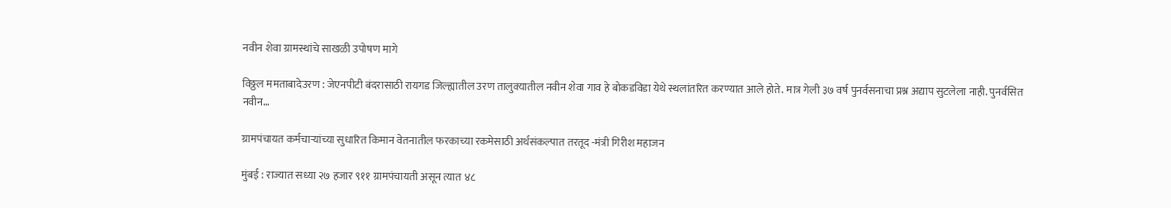नवीन शेवा ग्रामस्थांचे साखळी उपोषण मागे

विठ्ठल ममताबादेउरण : जेएनपीटी बंदरासाठी रायगड जिल्ह्यातील उरण तालुक्यातील नवीन शेवा गाव हे बोकडविडा येथे स्थलांतरित करण्यात आले होते. मात्र गेली ३७ वर्ष पुनर्वसनाचा प्रश्न अद्याप सुटलेला नाही. पुनर्वसित नवीन…

ग्रामपंचायत कर्मचाऱ्यांच्या सुधारित किमान वेतनातील फरकाच्या रकमेसाठी अर्थसंकल्पात तरतूद -मंत्री गिरीश महाजन

मुंबई : राज्यात सध्या २७ हजार ९११ ग्रामपंचायती असून त्यात ४८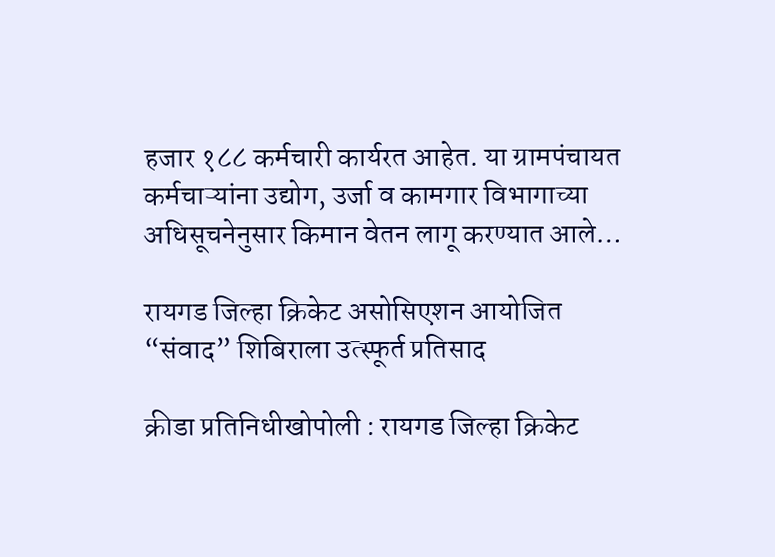हजार १८८ कर्मचारी कार्यरत आहेत. या ग्रामपंचायत कर्मचाऱ्यांना उद्योग, उर्जा व कामगार विभागाच्या अधिसूचनेनुसार किमान वेतन लागू करण्यात आले…

रायगड जिल्हा क्रिकेट असोसिएशन आयोजित “संवाद” शिबिराला उत्स्फूर्त प्रतिसाद

क्रीडा प्रतिनिधीखोपोली : रायगड जिल्हा क्रिकेट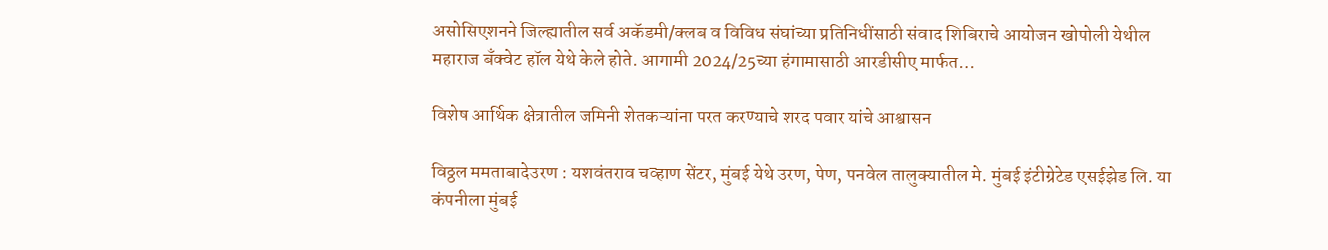असोसिएशनने जिल्ह्यातील सर्व अकॅडमी/क्लब व विविध संघांच्या प्रतिनिधींसाठी संवाद शिबिराचे आयोजन खोपोली येथील महाराज बँक्वेट हॉल येथे केले होते. आगामी 2024/25च्या हंगामासाठी आरडीसीए मार्फत…

विशेष आर्थिक क्षेत्रातील जमिनी शेतकऱ्यांना परत करण्याचे शरद पवार यांचे आश्वासन

विठ्ठल ममताबादेउरण : यशवंतराव चव्हाण सेंटर, मुंबई येथे उरण, पेण, पनवेल तालुक्यातील मे. मुंबई इंटीग्रेटेड एसईझेड लि. या कंपनीला मुंबई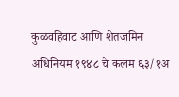कुळवहिवाट आणि शेतजमिन अधिनियम १९४८ चे कलम ६३/१अ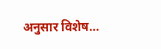अनुसार विशेष…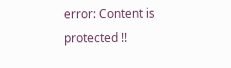error: Content is protected !!